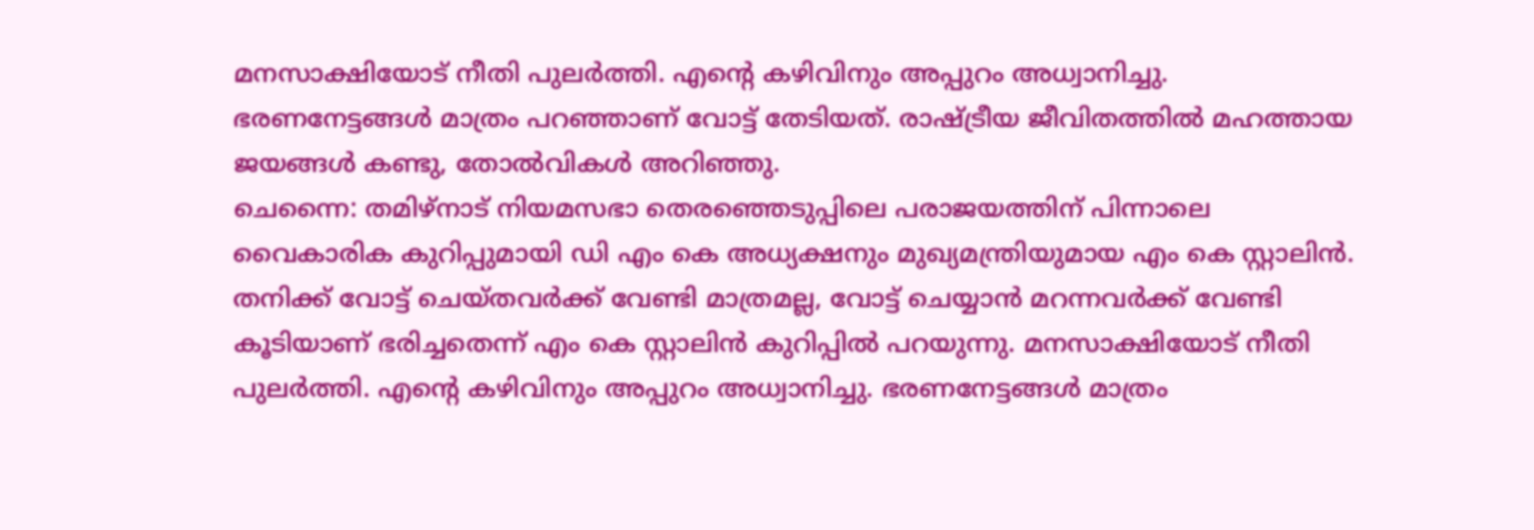മനസാക്ഷിയോട് നീതി പുലർത്തി. എന്റെ കഴിവിനും അപ്പുറം അധ്വാനിച്ചു. ഭരണനേട്ടങ്ങൾ മാത്രം പറഞ്ഞാണ് വോട്ട് തേടിയത്. രാഷ്ട്രീയ ജീവിതത്തിൽ മഹത്തായ ജയങ്ങൾ കണ്ടു, തോൽവികൾ അറിഞ്ഞു.
ചെന്നൈ: തമിഴ്നാട് നിയമസഭാ തെരഞ്ഞെടുപ്പിലെ പരാജയത്തിന് പിന്നാലെ വൈകാരിക കുറിപ്പുമായി ഡി എം കെ അധ്യക്ഷനും മുഖ്യമന്ത്രിയുമായ എം കെ സ്റ്റാലിൻ. തനിക്ക് വോട്ട് ചെയ്തവർക്ക് വേണ്ടി മാത്രമല്ല, വോട്ട് ചെയ്യാൻ മറന്നവർക്ക് വേണ്ടി കൂടിയാണ് ഭരിച്ചതെന്ന് എം കെ സ്റ്റാലിൻ കുറിപ്പിൽ പറയുന്നു. മനസാക്ഷിയോട് നീതി പുലർത്തി. എന്റെ കഴിവിനും അപ്പുറം അധ്വാനിച്ചു. ഭരണനേട്ടങ്ങൾ മാത്രം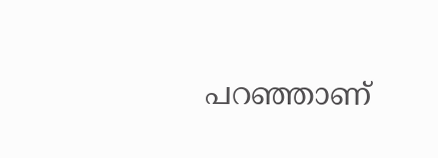പറഞ്ഞാണ്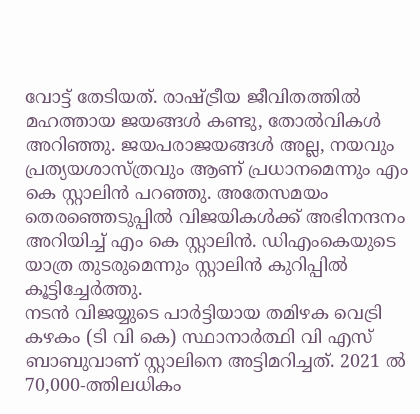വോട്ട് തേടിയത്. രാഷ്ട്രീയ ജീവിതത്തിൽ മഹത്തായ ജയങ്ങൾ കണ്ടു, തോൽവികൾ അറിഞ്ഞു. ജയപരാജയങ്ങൾ അല്ല, നയവും പ്രത്യയശാസ്ത്രവും ആണ് പ്രധാനമെന്നും എം കെ സ്റ്റാലിൻ പറഞ്ഞു. അതേസമയം തെരഞ്ഞെടുപ്പിൽ വിജയികൾക്ക് അഭിനന്ദനം അറിയിച്ച് എം കെ സ്റ്റാലിൻ. ഡിഎംകെയുടെ യാത്ര തുടരുമെന്നും സ്റ്റാലിൻ കുറിപ്പിൽ കൂട്ടിച്ചേർത്തു.
നടൻ വിജയ്യുടെ പാർട്ടിയായ തമിഴക വെട്രി കഴകം (ടി വി കെ) സ്ഥാനാർത്ഥി വി എസ് ബാബുവാണ് സ്റ്റാലിനെ അട്ടിമറിച്ചത്. 2021 ൽ 70,000-ത്തിലധികം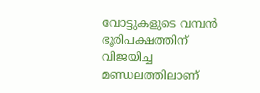വോട്ടുകളുടെ വമ്പൻ ഭൂരിപക്ഷത്തിന് വിജയിച്ച മണ്ഡലത്തിലാണ്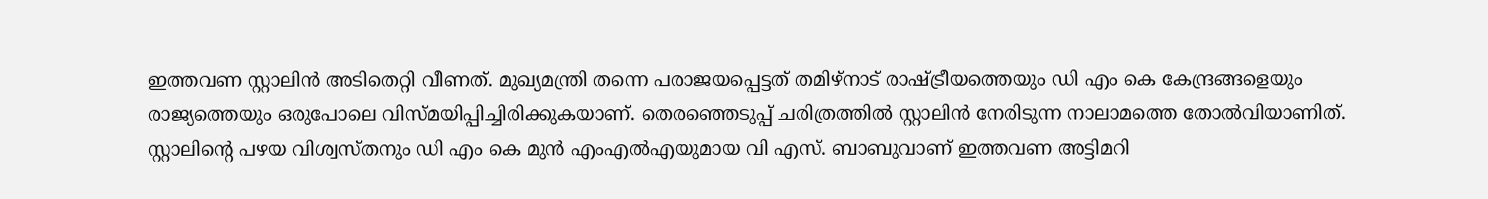ഇത്തവണ സ്റ്റാലിൻ അടിതെറ്റി വീണത്. മുഖ്യമന്ത്രി തന്നെ പരാജയപ്പെട്ടത് തമിഴ്നാട് രാഷ്ട്രീയത്തെയും ഡി എം കെ കേന്ദ്രങ്ങളെയും രാജ്യത്തെയും ഒരുപോലെ വിസ്മയിപ്പിച്ചിരിക്കുകയാണ്. തെരഞ്ഞെടുപ്പ് ചരിത്രത്തിൽ സ്റ്റാലിൻ നേരിടുന്ന നാലാമത്തെ തോൽവിയാണിത്. സ്റ്റാലിന്റെ പഴയ വിശ്വസ്തനും ഡി എം കെ മുൻ എംഎൽഎയുമായ വി എസ്. ബാബുവാണ് ഇത്തവണ അട്ടിമറി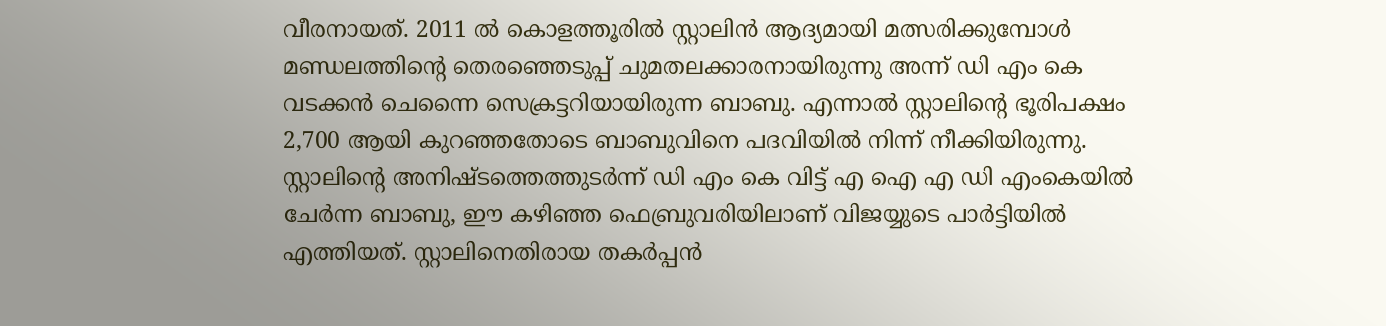വീരനായത്. 2011 ൽ കൊളത്തൂരിൽ സ്റ്റാലിൻ ആദ്യമായി മത്സരിക്കുമ്പോൾ മണ്ഡലത്തിന്റെ തെരഞ്ഞെടുപ്പ് ചുമതലക്കാരനായിരുന്നു അന്ന് ഡി എം കെ വടക്കൻ ചെന്നൈ സെക്രട്ടറിയായിരുന്ന ബാബു. എന്നാൽ സ്റ്റാലിന്റെ ഭൂരിപക്ഷം 2,700 ആയി കുറഞ്ഞതോടെ ബാബുവിനെ പദവിയിൽ നിന്ന് നീക്കിയിരുന്നു. സ്റ്റാലിന്റെ അനിഷ്ടത്തെത്തുടർന്ന് ഡി എം കെ വിട്ട് എ ഐ എ ഡി എംകെയിൽ ചേർന്ന ബാബു, ഈ കഴിഞ്ഞ ഫെബ്രുവരിയിലാണ് വിജയ്യുടെ പാർട്ടിയിൽ എത്തിയത്. സ്റ്റാലിനെതിരായ തകർപ്പൻ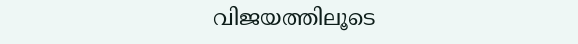വിജയത്തിലൂടെ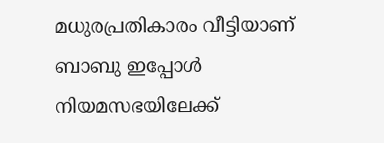മധുരപ്രതികാരം വീട്ടിയാണ് ബാബു ഇപ്പോൾ നിയമസഭയിലേക്ക്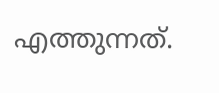എത്തുന്നത്.